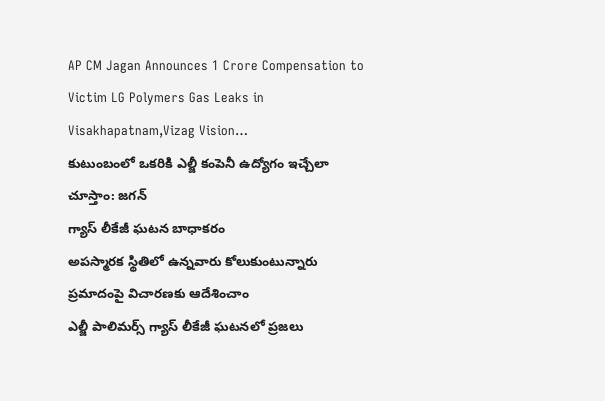AP CM Jagan Announces 1 Crore Compensation to Victim LG Polymers Gas Leaks in Visakhapatnam,Vizag Vision…
కుటుంబంలో ఒకరికి ఎల్జీ కంపెనీ ఉద్యోగం ఇచ్చేలా చూస్తాం: జగన్
గ్యాస్ లీకేజీ ఘటన బాధాకరం
అపస్మారక స్థితిలో ఉన్నవారు కోలుకుంటున్నారు
ప్రమాదంపై విచారణకు ఆదేశించాం
ఎల్జీ పాలిమర్స్ గ్యాస్ లీకేజీ ఘటనలో ప్రజలు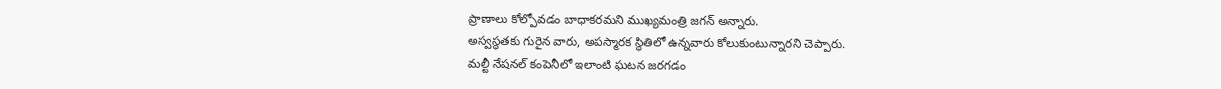ప్రాణాలు కోల్పోవడం బాధాకరమని ముఖ్యమంత్రి జగన్ అన్నారు.
అస్వస్థతకు గురైన వారు, అపస్మారక స్థితిలో ఉన్నవారు కోలుకుంటున్నారని చెప్పారు.
మల్టీ నేషనల్ కంపెనీలో ఇలాంటి ఘటన జరగడం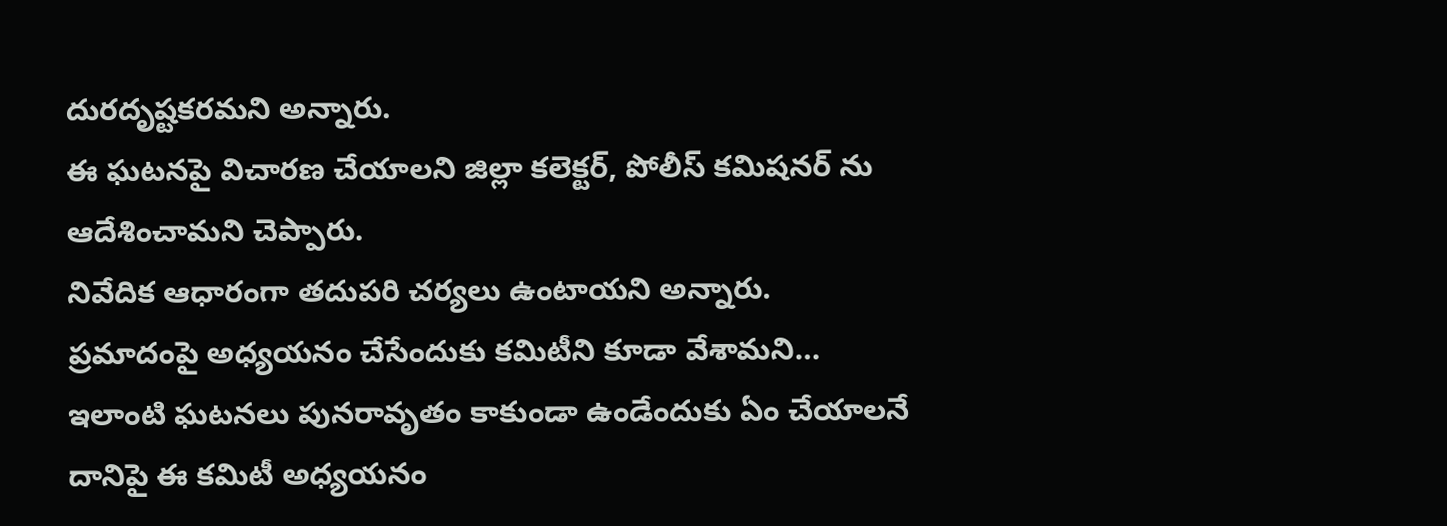దురదృష్టకరమని అన్నారు.
ఈ ఘటనపై విచారణ చేయాలని జిల్లా కలెక్టర్, పోలీస్ కమిషనర్ ను ఆదేశించామని చెప్పారు.
నివేదిక ఆధారంగా తదుపరి చర్యలు ఉంటాయని అన్నారు.
ప్రమాదంపై అధ్యయనం చేసేందుకు కమిటీని కూడా వేశామని… ఇలాంటి ఘటనలు పునరావృతం కాకుండా ఉండేందుకు ఏం చేయాలనే దానిపై ఈ కమిటీ అధ్యయనం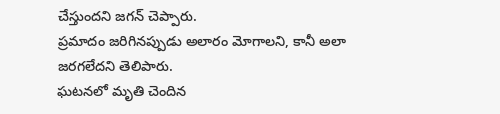చేస్తుందని జగన్ చెప్పారు.
ప్రమాదం జరిగినప్పుడు అలారం మోగాలని, కానీ అలా జరగలేదని తెలిపారు.
ఘటనలో మృతి చెందిన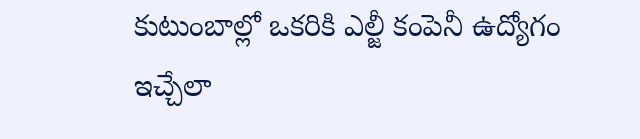కుటుంబాల్లో ఒకరికి ఎల్జీ కంపెనీ ఉద్యోగం ఇచ్చేలా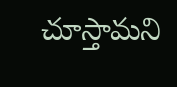చూస్తామని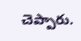చెప్పారు.